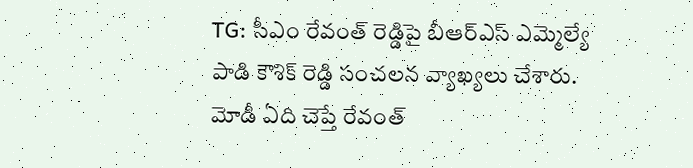TG: సీఎం రేవంత్ రెడ్డిపై బీఆర్ఎస్ ఎమ్మెల్యే పాడి కౌశిక్ రెడ్డి సంచలన వ్యాఖ్యలు చేశారు. మోడీ ఏది చెప్తే రేవంత్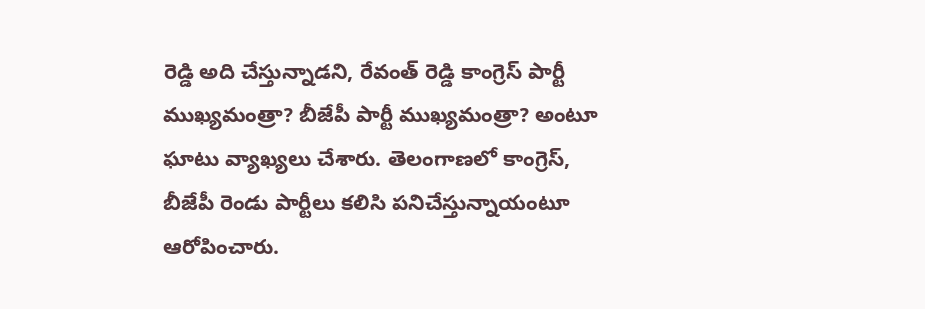రెడ్డి అది చేస్తున్నాడని, రేవంత్ రెడ్డి కాంగ్రెస్ పార్టీ ముఖ్యమంత్రా? బీజేపీ పార్టీ ముఖ్యమంత్రా? అంటూ ఘాటు వ్యాఖ్యలు చేశారు. తెలంగాణలో కాంగ్రెస్, బీజేపీ రెండు పార్టీలు కలిసి పనిచేస్తున్నాయంటూ ఆరోపించారు.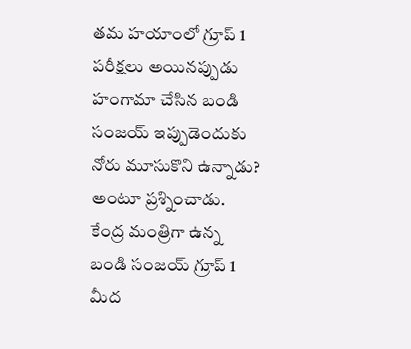తమ హయాంలో గ్రూప్ 1 పరీక్షలు అయినప్పుడు హంగామా చేసిన బండి సంజయ్ ఇప్పుడెందుకు నోరు మూసుకొని ఉన్నాడు? అంటూ ప్రశ్నించాడు. కేంద్ర మంత్రిగా ఉన్న బండి సంజయ్ గ్రూప్ 1 మీద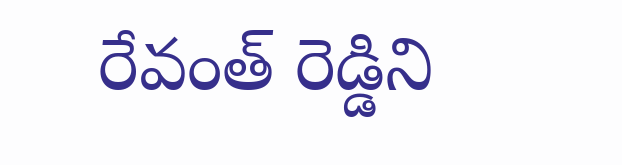రేవంత్ రెడ్డిని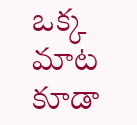ఒక్క మాట కూడా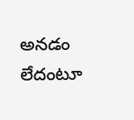అనడం లేదంటూ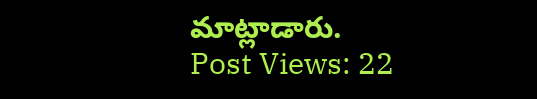మాట్లాడారు.
Post Views: 22